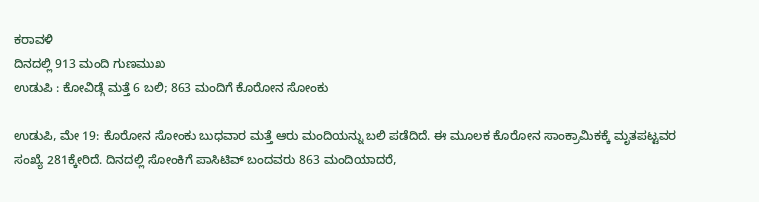ಕರಾವಳಿ
ದಿನದಲ್ಲಿ 913 ಮಂದಿ ಗುಣಮುಖ
ಉಡುಪಿ : ಕೋವಿಡ್ಗೆ ಮತ್ತೆ 6 ಬಲಿ; 863 ಮಂದಿಗೆ ಕೊರೋನ ಸೋಂಕು

ಉಡುಪಿ, ಮೇ 19: ಕೊರೋನ ಸೋಂಕು ಬುಧವಾರ ಮತ್ತೆ ಆರು ಮಂದಿಯನ್ನು ಬಲಿ ಪಡೆದಿದೆ. ಈ ಮೂಲಕ ಕೊರೋನ ಸಾಂಕ್ರಾಮಿಕಕ್ಕೆ ಮೃತಪಟ್ಟವರ ಸಂಖ್ಯೆ 281ಕ್ಕೇರಿದೆ. ದಿನದಲ್ಲಿ ಸೋಂಕಿಗೆ ಪಾಸಿಟಿವ್ ಬಂದವರು 863 ಮಂದಿಯಾದರೆ,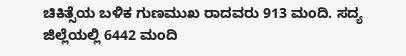ಚಿಕಿತ್ಸೆಯ ಬಳಿಕ ಗುಣಮುಖ ರಾದವರು 913 ಮಂದಿ. ಸದ್ಯ ಜಿಲ್ಲೆಯಲ್ಲಿ 6442 ಮಂದಿ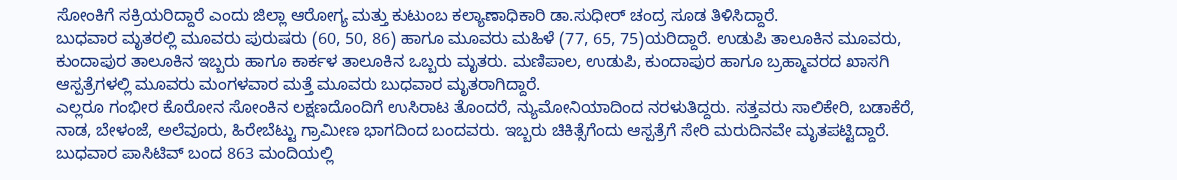ಸೋಂಕಿಗೆ ಸಕ್ರಿಯರಿದ್ದಾರೆ ಎಂದು ಜಿಲ್ಲಾ ಆರೋಗ್ಯ ಮತ್ತು ಕುಟುಂಬ ಕಲ್ಯಾಣಾಧಿಕಾರಿ ಡಾ.ಸುಧೀರ್ ಚಂದ್ರ ಸೂಡ ತಿಳಿಸಿದ್ದಾರೆ.
ಬುಧವಾರ ಮೃತರಲ್ಲಿ ಮೂವರು ಪುರುಷರು (60, 50, 86) ಹಾಗೂ ಮೂವರು ಮಹಿಳೆ (77, 65, 75)ಯರಿದ್ದಾರೆ. ಉಡುಪಿ ತಾಲೂಕಿನ ಮೂವರು, ಕುಂದಾಪುರ ತಾಲೂಕಿನ ಇಬ್ಬರು ಹಾಗೂ ಕಾರ್ಕಳ ತಾಲೂಕಿನ ಒಬ್ಬರು ಮೃತರು. ಮಣಿಪಾಲ, ಉಡುಪಿ, ಕುಂದಾಪುರ ಹಾಗೂ ಬ್ರಹ್ಮಾವರದ ಖಾಸಗಿ ಆಸ್ಪತ್ರೆಗಳಲ್ಲಿ ಮೂವರು ಮಂಗಳವಾರ ಮತ್ತೆ ಮೂವರು ಬುಧವಾರ ಮೃತರಾಗಿದ್ದಾರೆ.
ಎಲ್ಲರೂ ಗಂಭೀರ ಕೊರೋನ ಸೋಂಕಿನ ಲಕ್ಷಣದೊಂದಿಗೆ ಉಸಿರಾಟ ತೊಂದರೆ, ನ್ಯುಮೋನಿಯಾದಿಂದ ನರಳುತಿದ್ದರು. ಸತ್ತವರು ಸಾಲಿಕೇರಿ, ಬಡಾಕೆರೆ, ನಾಡ, ಬೇಳಂಜೆ, ಅಲೆವೂರು, ಹಿರೇಬೆಟ್ಟು ಗ್ರಾಮೀಣ ಭಾಗದಿಂದ ಬಂದವರು. ಇಬ್ಬರು ಚಿಕಿತ್ಸೆಗೆಂದು ಆಸ್ಪತ್ರೆಗೆ ಸೇರಿ ಮರುದಿನವೇ ಮೃತಪಟ್ಟಿದ್ದಾರೆ.
ಬುಧವಾರ ಪಾಸಿಟಿವ್ ಬಂದ 863 ಮಂದಿಯಲ್ಲಿ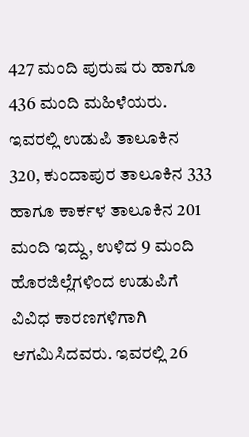427 ಮಂದಿ ಪುರುಷ ರು ಹಾಗೂ 436 ಮಂದಿ ಮಹಿಳೆಯರು. ಇವರಲ್ಲಿ ಉಡುಪಿ ತಾಲೂಕಿನ 320, ಕುಂದಾಪುರ ತಾಲೂಕಿನ 333 ಹಾಗೂ ಕಾರ್ಕಳ ತಾಲೂಕಿನ 201 ಮಂದಿ ಇದ್ದು, ಉಳಿದ 9 ಮಂದಿ ಹೊರಜಿಲ್ಲೆಗಳಿಂದ ಉಡುಪಿಗೆ ವಿವಿಧ ಕಾರಣಗಳಿಗಾಗಿ ಆಗಮಿಸಿದವರು. ಇವರಲ್ಲಿ 26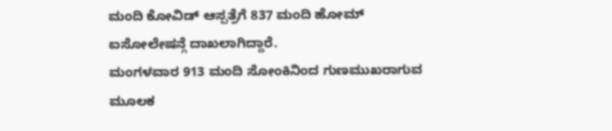ಮಂದಿ ಕೋವಿಡ್ ಆಸ್ಪತ್ರೆಗೆ 837 ಮಂದಿ ಹೋಮ್ ಐಸೋಲೇಷನ್ಗೆ ದಾಖಲಾಗಿದ್ದಾರೆ.
ಮಂಗಳವಾರ 913 ಮಂದಿ ಸೋಂಕಿನಿಂದ ಗುಣಮುಖರಾಗುವ ಮೂಲಕ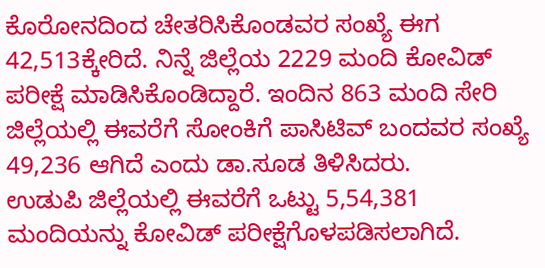ಕೊರೋನದಿಂದ ಚೇತರಿಸಿಕೊಂಡವರ ಸಂಖ್ಯೆ ಈಗ 42,513ಕ್ಕೇರಿದೆ. ನಿನ್ನೆ ಜಿಲ್ಲೆಯ 2229 ಮಂದಿ ಕೋವಿಡ್ ಪರೀಕ್ಷೆ ಮಾಡಿಸಿಕೊಂಡಿದ್ದಾರೆ. ಇಂದಿನ 863 ಮಂದಿ ಸೇರಿ ಜಿಲ್ಲೆಯಲ್ಲಿ ಈವರೆಗೆ ಸೋಂಕಿಗೆ ಪಾಸಿಟಿವ್ ಬಂದವರ ಸಂಖ್ಯೆ 49,236 ಆಗಿದೆ ಎಂದು ಡಾ.ಸೂಡ ತಿಳಿಸಿದರು.
ಉಡುಪಿ ಜಿಲ್ಲೆಯಲ್ಲಿ ಈವರೆಗೆ ಒಟ್ಟು 5,54,381 ಮಂದಿಯನ್ನು ಕೋವಿಡ್ ಪರೀಕ್ಷೆಗೊಳಪಡಿಸಲಾಗಿದೆ.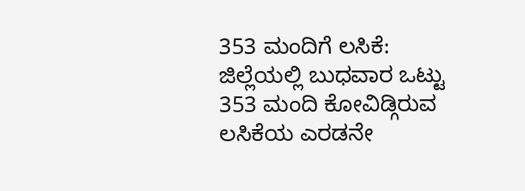353 ಮಂದಿಗೆ ಲಸಿಕೆ: ಜಿಲ್ಲೆಯಲ್ಲಿ ಬುಧವಾರ ಒಟ್ಟು 353 ಮಂದಿ ಕೋವಿಡ್ಗಿರುವ ಲಸಿಕೆಯ ಎರಡನೇ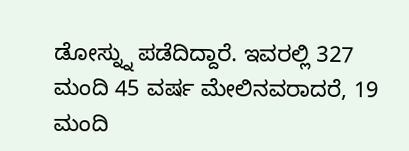ಡೋಸ್ನ್ನು ಪಡೆದಿದ್ದಾರೆ. ಇವರಲ್ಲಿ 327 ಮಂದಿ 45 ವರ್ಷ ಮೇಲಿನವರಾದರೆ, 19 ಮಂದಿ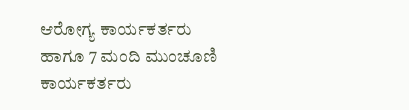ಆರೋಗ್ಯ ಕಾರ್ಯಕರ್ತರು ಹಾಗೂ 7 ಮಂದಿ ಮುಂಚೂಣಿ ಕಾರ್ಯಕರ್ತರು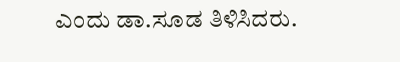ಎಂದು ಡಾ.ಸೂಡ ತಿಳಿಸಿದರು.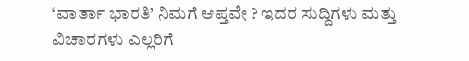‘ವಾರ್ತಾ ಭಾರತಿ’ ನಿಮಗೆ ಆಪ್ತವೇ ? ಇದರ ಸುದ್ದಿಗಳು ಮತ್ತು ವಿಚಾರಗಳು ಎಲ್ಲರಿಗೆ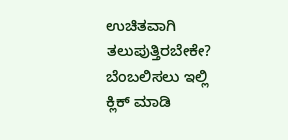ಉಚಿತವಾಗಿ ತಲುಪುತ್ತಿರಬೇಕೇ?
ಬೆಂಬಲಿಸಲು ಇಲ್ಲಿ ಕ್ಲಿಕ್ ಮಾಡಿ